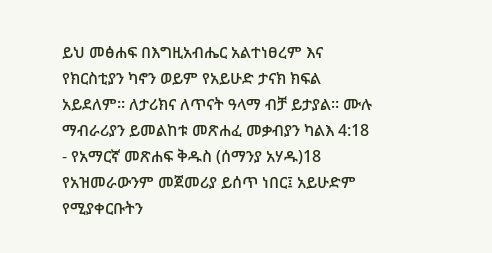ይህ መፅሐፍ በእግዚአብሔር አልተነፀረም እና የክርስቲያን ካኖን ወይም የአይሁድ ታናክ ክፍል አይደለም። ለታሪክና ለጥናት ዓላማ ብቻ ይታያል። ሙሉ ማብራሪያን ይመልከቱ መጽሐፈ መቃብያን ካልእ 4:18 - የአማርኛ መጽሐፍ ቅዱስ (ሰማንያ አሃዱ)18 የአዝመራውንም መጀመሪያ ይሰጥ ነበር፤ አይሁድም የሚያቀርቡትን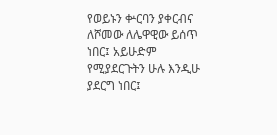የወይኑን ቍርባን ያቀርብና ለሾመው ለሌዋዊው ይሰጥ ነበር፤ አይሁድም የሚያደርጉትን ሁሉ እንዲሁ ያደርግ ነበር፤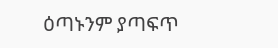ዕጣኑንም ያጣፍጥ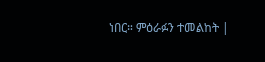ነበር። ምዕራፉን ተመልከት |